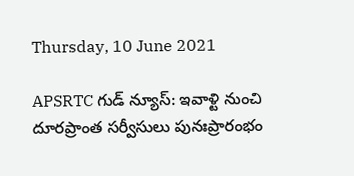Thursday, 10 June 2021

APSRTC గుడ్‌ న్యూస్‌: ఇవాళ్టి నుంచి దూరప్రాంత సర్వీసులు పునఃప్రారంభం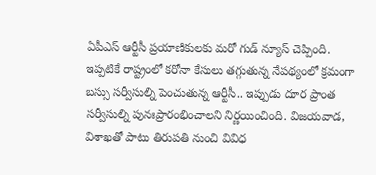ఏపీఎస్‌ ఆర్టీసీ ప్రయాణికులకు మరో గుడ్‌ న్యూస్‌ చెప్పింది. ఇప్పటికే రాష్ట్రంలో కరోనా కేసులు తగ్గుతున్న నేపథ్యంలో క్రమంగా బస్సు సర్వీసుల్ని పెంచుతున్న ఆర్టీసీ.. ఇప్పుడు దూర ప్రాంత సర్వీసుల్ని పునఃప్రారంభించాలని నిర్ణయించింది. విజయవాడ, విశాఖతో పాటు తిరుపతి నుంచి వివిధ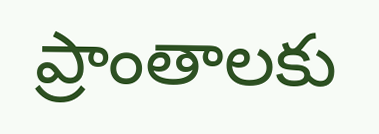ప్రాంతాలకు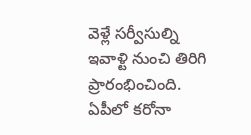వెళ్లే సర్వీసుల్ని ఇవాళ్టి నుంచి తిరిగి ప్రారంభించింది. ఏపీలో కరోనా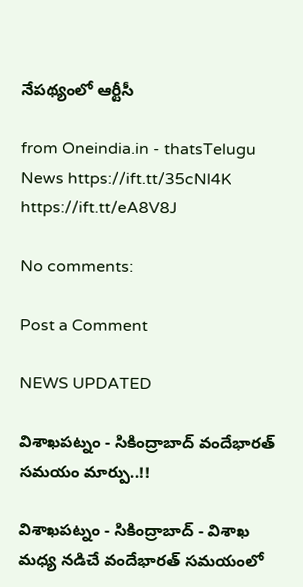నేపథ్యంలో ఆర్టీసీ

from Oneindia.in - thatsTelugu News https://ift.tt/35cNl4K
https://ift.tt/eA8V8J

No comments:

Post a Comment

NEWS UPDATED

విశాఖపట్నం - సికింద్రాబాద్ వందేభారత్ సమయం మార్పు..!!

విశాఖపట్నం - సికింద్రాబాద్ - విశాఖ మధ్య నడిచే వందేభారత్ సమయంలో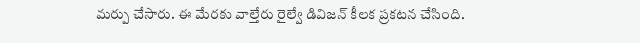మర్పు చేసారు. ఈ మేరకు వాల్తేరు రైల్వే డివిజన్ కీలక ప్రకటన చేసింది.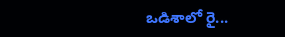ఒడిశాలో రై...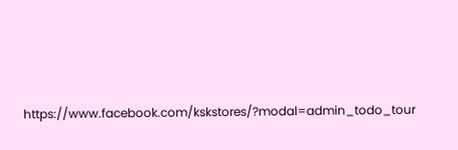https://www.facebook.com/kskstores/?modal=admin_todo_tour